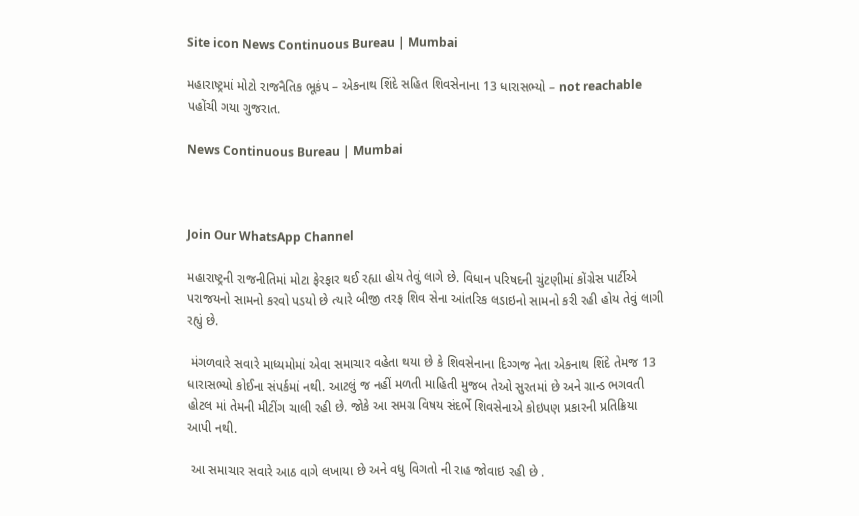Site icon News Continuous Bureau | Mumbai

મહારાષ્ટ્રમાં મોટો રાજનૈતિક ભૂકંપ – એકનાથ શિંદે સહિત શિવસેનાના 13 ધારાસભ્યો – not reachable પહોંચી ગયા ગુજરાત.

News Continuous Bureau | Mumbai



Join Our WhatsApp Channel

મહારાષ્ટ્રની રાજનીતિમાં મોટા ફેરફાર થઈ રહ્યા હોય તેવું લાગે છે. વિધાન પરિષદની ચુંટણીમાં કોંગ્રેસ પાર્ટીએ પરાજયનો સામનો કરવો પડયો છે ત્યારે બીજી તરફ શિવ સેના આંતરિક લડાઇનો સામનો કરી રહી હોય તેવું લાગી રહ્યું છે.

 મંગળવારે સવારે માધ્યમોમાં એવા સમાચાર વહેતા થયા છે કે શિવસેનાના દિગ્ગજ નેતા એકનાથ શિંદે તેમજ 13 ધારાસભ્યો કોઈના સંપર્કમાં નથી. આટલું જ નહીં મળતી માહિતી મુજબ તેઓ સુરતમાં છે અને ગ્રાન્ડ ભગવતી હોટલ માં તેમની મીટીંગ ચાલી રહી છે. જોકે આ સમગ્ર વિષય સંદર્ભે શિવસેનાએ કોઇપણ પ્રકારની પ્રતિક્રિયા  આપી નથી.

 આ સમાચાર સવારે આઠ વાગે લખાયા છે અને વધુ વિગતો ની રાહ જોવાઇ રહી છે .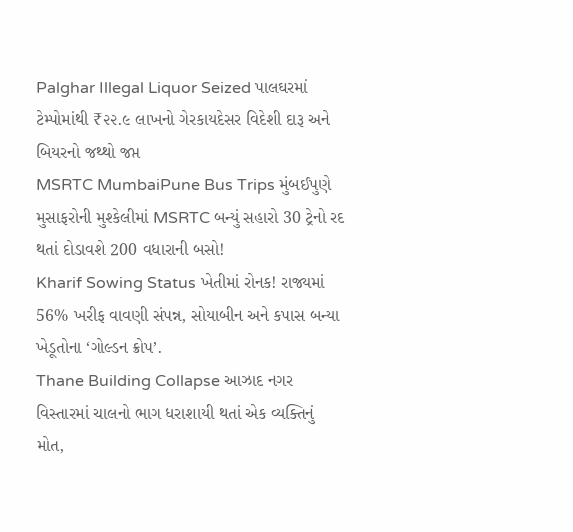Palghar Illegal Liquor Seized પાલઘરમાં ટેમ્પોમાંથી ₹૨૨.૯ લાખનો ગેરકાયદેસર વિદેશી દારૂ અને બિયરનો જથ્થો જપ્ત
MSRTC MumbaiPune Bus Trips મુંબઈપુણે મુસાફરોની મુશ્કેલીમાં MSRTC બન્યું સહારો 30 ટ્રેનો રદ થતાં દોડાવશે 200 વધારાની બસો!
Kharif Sowing Status ખેતીમાં રોનક! રાજ્યમાં 56% ખરીફ વાવણી સંપન્ન, સોયાબીન અને કપાસ બન્યા ખેડૂતોના ‘ગોલ્ડન ક્રોપ’.
Thane Building Collapse આઝાદ નગર વિસ્તારમાં ચાલનો ભાગ ધરાશાયી થતાં એક વ્યક્તિનું મોત,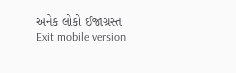અનેક લોકો ઈજાગ્રસ્ત
Exit mobile version